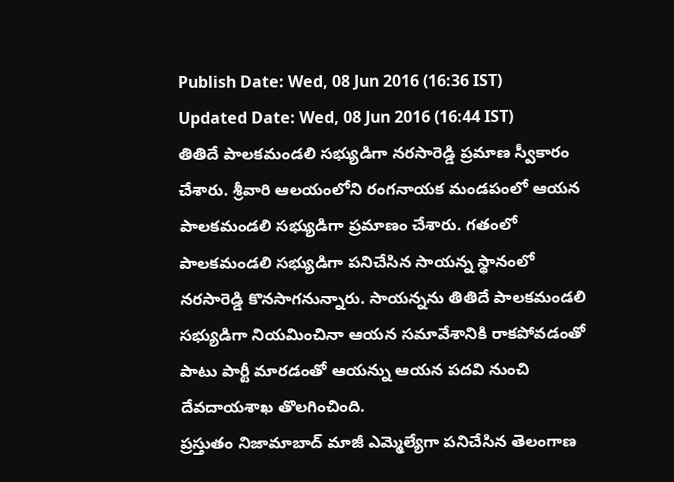Publish Date: Wed, 08 Jun 2016 (16:36 IST)
Updated Date: Wed, 08 Jun 2016 (16:44 IST)
తితిదే పాలకమండలి సభ్యుడిగా నరసారెడ్డి ప్రమాణ స్వీకారం చేశారు. శ్రీవారి ఆలయంలోని రంగనాయక మండపంలో ఆయన పాలకమండలి సభ్యుడిగా ప్రమాణం చేశారు. గతంలో పాలకమండలి సభ్యుడిగా పనిచేసిన సాయన్న స్థానంలో నరసారెడ్డి కొనసాగనున్నారు. సాయన్నను తితిదే పాలకమండలి సభ్యుడిగా నియమించినా ఆయన సమావేశానికి రాకపోవడంతో పాటు పార్టీ మారడంతో ఆయన్ను ఆయన పదవి నుంచి దేవదాయశాఖ తొలగించింది.
ప్రస్తుతం నిజామాబాద్ మాజీ ఎమ్మెల్యేగా పనిచేసిన తెలంగాణ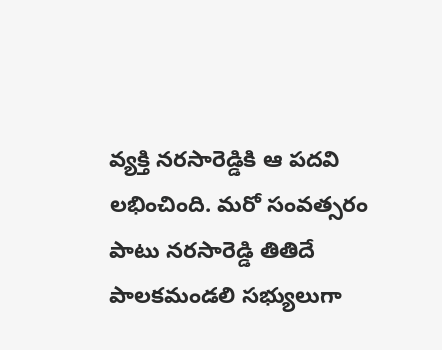వ్యక్తి నరసారెడ్డికి ఆ పదవి లభించింది. మరో సంవత్సరం పాటు నరసారెడ్డి తితిదే పాలకమండలి సభ్యులుగా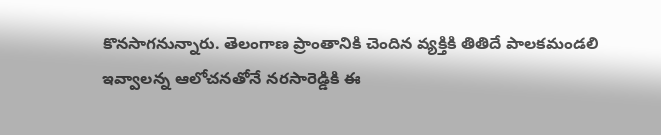కొనసాగనున్నారు. తెలంగాణ ప్రాంతానికి చెందిన వ్యక్తికి తితిదే పాలకమండలి ఇవ్వాలన్న ఆలోచనతోనే నరసారెడ్డికి ఈ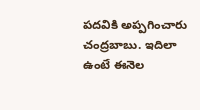పదవికి అప్పగించారు చంద్రబాబు. ఇదిలా ఉంటే ఈనెల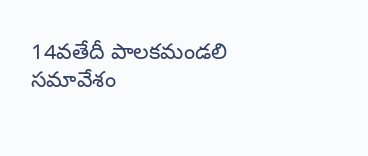14వతేదీ పాలకమండలి సమావేశం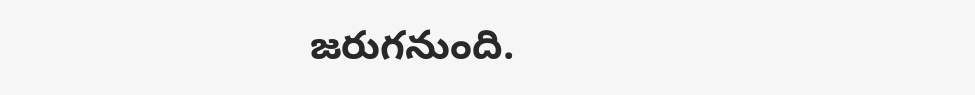జరుగనుంది.